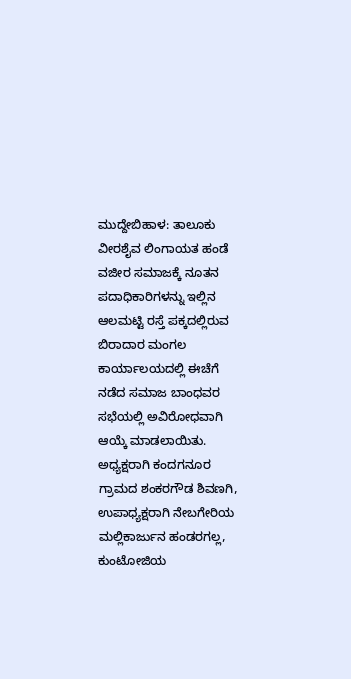ಮುದ್ದೇಬಿಹಾಳ: ತಾಲೂಕು ವೀರಶೈವ ಲಿಂಗಾಯತ ಹಂಡೆ ವಜೀರ ಸಮಾಜಕ್ಕೆ ನೂತನ ಪದಾಧಿಕಾರಿಗಳನ್ನು ಇಲ್ಲಿನ ಆಲಮಟ್ಟಿ ರಸ್ತೆ ಪಕ್ಕದಲ್ಲಿರುವ ಬಿರಾದಾರ ಮಂಗಲ ಕಾರ್ಯಾಲಯದಲ್ಲಿ ಈಚೆಗೆ ನಡೆದ ಸಮಾಜ ಬಾಂಧವರ ಸಭೆಯಲ್ಲಿ ಅವಿರೋಧವಾಗಿ ಆಯ್ಕೆ ಮಾಡಲಾಯಿತು. ಅಧ್ಯಕ್ಷರಾಗಿ ಕಂದಗನೂರ ಗ್ರಾಮದ ಶಂಕರಗೌಡ ಶಿವಣಗಿ, ಉಪಾಧ್ಯಕ್ಷರಾಗಿ ನೇಬಗೇರಿಯ ಮಲ್ಲಿಕಾರ್ಜುನ ಹಂಡರಗಲ್ಲ, ಕುಂಟೋಜಿಯ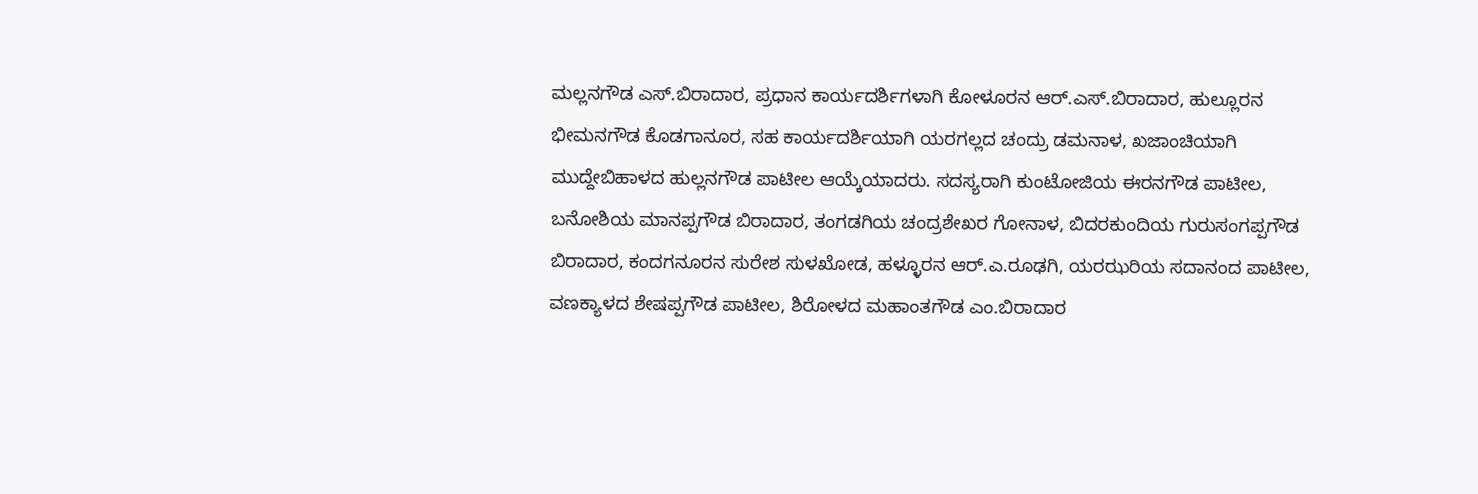ಮಲ್ಲನಗೌಡ ಎಸ್.ಬಿರಾದಾರ, ಪ್ರಧಾನ ಕಾರ್ಯದರ್ಶಿಗಳಾಗಿ ಕೋಳೂರನ ಆರ್.ಎಸ್.ಬಿರಾದಾರ, ಹುಲ್ಲೂರನ ಭೀಮನಗೌಡ ಕೊಡಗಾನೂರ, ಸಹ ಕಾರ್ಯದರ್ಶಿಯಾಗಿ ಯರಗಲ್ಲದ ಚಂದ್ರು ಡಮನಾಳ, ಖಜಾಂಚಿಯಾಗಿ ಮುದ್ದೇಬಿಹಾಳದ ಹುಲ್ಲನಗೌಡ ಪಾಟೀಲ ಆಯ್ಕೆಯಾದರು. ಸದಸ್ಯರಾಗಿ ಕುಂಟೋಜಿಯ ಈರನಗೌಡ ಪಾಟೀಲ, ಬನೋಶಿಯ ಮಾನಪ್ಪಗೌಡ ಬಿರಾದಾರ, ತಂಗಡಗಿಯ ಚಂದ್ರಶೇಖರ ಗೋನಾಳ, ಬಿದರಕುಂದಿಯ ಗುರುಸಂಗಪ್ಪಗೌಡ ಬಿರಾದಾರ, ಕಂದಗನೂರನ ಸುರೇಶ ಸುಳಖೋಡ, ಹಳ್ಳೂರನ ಆರ್.ಎ.ರೂಢಗಿ, ಯರಝರಿಯ ಸದಾನಂದ ಪಾಟೀಲ, ವಣಕ್ಯಾಳದ ಶೇಷಪ್ಪಗೌಡ ಪಾಟೀಲ, ಶಿರೋಳದ ಮಹಾಂತಗೌಡ ಎಂ.ಬಿರಾದಾರ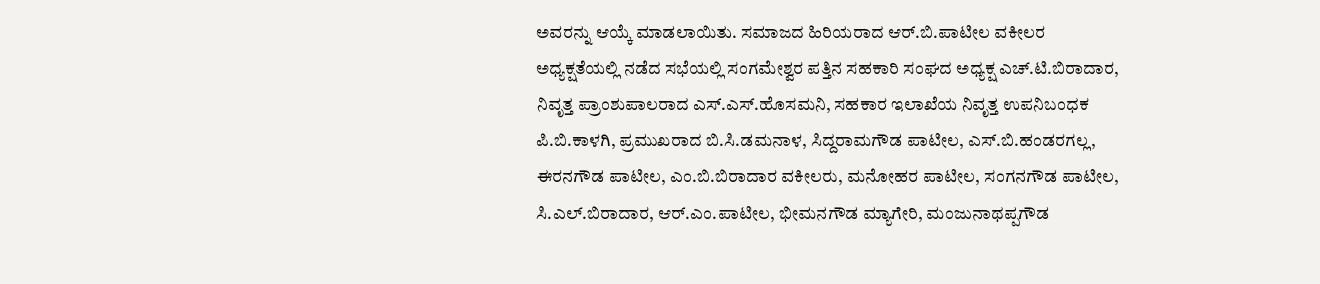ಅವರನ್ನು ಆಯ್ಕೆ ಮಾಡಲಾಯಿತು. ಸಮಾಜದ ಹಿರಿಯರಾದ ಆರ್.ಬಿ.ಪಾಟೀಲ ವಕೀಲರ ಅಧ್ಯಕ್ಷತೆಯಲ್ಲಿ ನಡೆದ ಸಭೆಯಲ್ಲಿ ಸಂಗಮೇಶ್ವರ ಪತ್ತಿನ ಸಹಕಾರಿ ಸಂಘದ ಅಧ್ಯಕ್ಷ ಎಚ್.ಟಿ.ಬಿರಾದಾರ, ನಿವೃತ್ತ ಪ್ರಾಂಶುಪಾಲರಾದ ಎಸ್.ಎಸ್.ಹೊಸಮನಿ, ಸಹಕಾರ ಇಲಾಖೆಯ ನಿವೃತ್ತ ಉಪನಿಬಂಧಕ ಪಿ.ಬಿ.ಕಾಳಗಿ, ಪ್ರಮುಖರಾದ ಬಿ.ಸಿ.ಡಮನಾಳ, ಸಿದ್ದರಾಮಗೌಡ ಪಾಟೀಲ, ಎಸ್.ಬಿ.ಹಂಡರಗಲ್ಲ, ಈರನಗೌಡ ಪಾಟೀಲ, ಎಂ.ಬಿ.ಬಿರಾದಾರ ವಕೀಲರು, ಮನೋಹರ ಪಾಟೀಲ, ಸಂಗನಗೌಡ ಪಾಟೀಲ, ಸಿ.ಎಲ್.ಬಿರಾದಾರ, ಆರ್.ಎಂ.ಪಾಟೀಲ, ಭೀಮನಗೌಡ ಮ್ಯಾಗೇರಿ, ಮಂಜುನಾಥಪ್ಪಗೌಡ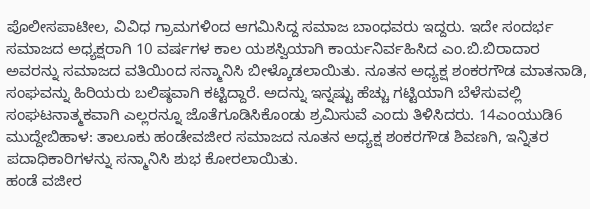ಪೊಲೀಸಪಾಟೀಲ, ವಿವಿಧ ಗ್ರಾಮಗಳಿಂದ ಆಗಮಿಸಿದ್ದ ಸಮಾಜ ಬಾಂಧವರು ಇದ್ದರು. ಇದೇ ಸಂದರ್ಭ ಸಮಾಜದ ಅಧ್ಯಕ್ಷರಾಗಿ 10 ವರ್ಷಗಳ ಕಾಲ ಯಶಸ್ವಿಯಾಗಿ ಕಾರ್ಯನಿರ್ವಹಿಸಿದ ಎಂ.ಬಿ.ಬಿರಾದಾರ ಅವರನ್ನು ಸಮಾಜದ ವತಿಯಿಂದ ಸನ್ಮಾನಿಸಿ ಬೀಳ್ಕೊಡಲಾಯಿತು. ನೂತನ ಅಧ್ಯಕ್ಷ ಶಂಕರಗೌಡ ಮಾತನಾಡಿ, ಸಂಘವನ್ನು ಹಿರಿಯರು ಬಲಿಷ್ಠವಾಗಿ ಕಟ್ಟಿದ್ದಾರೆ. ಅದನ್ನು ಇನ್ನಷ್ಟು ಹೆಚ್ಚು ಗಟ್ಟಿಯಾಗಿ ಬೆಳೆಸುವಲ್ಲಿ ಸಂಘಟನಾತ್ಮಕವಾಗಿ ಎಲ್ಲರನ್ನೂ ಜೊತೆಗೂಡಿಸಿಕೊಂಡು ಶ್ರಮಿಸುವೆ ಎಂದು ತಿಳಿಸಿದರು. 14ಎಂಯುಡಿ6 ಮುದ್ದೇಬಿಹಾಳ: ತಾಲೂಕು ಹಂಡೇವಜೀರ ಸಮಾಜದ ನೂತನ ಅಧ್ಯಕ್ಷ ಶಂಕರಗೌಡ ಶಿವಣಗಿ, ಇನ್ನಿತರ ಪದಾಧಿಕಾರಿಗಳನ್ನು ಸನ್ಮಾನಿಸಿ ಶುಭ ಕೋರಲಾಯಿತು.
ಹಂಡೆ ವಜೀರ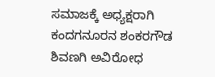ಸಮಾಜಕ್ಕೆ ಅಧ್ಯಕ್ಷರಾಗಿ ಕಂದಗನೂರನ ಶಂಕರಗೌಡ ಶಿವಣಗಿ ಅವಿರೋಧ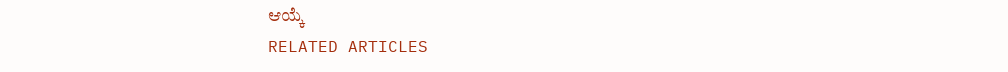ಆಯ್ಕೆ
RELATED ARTICLES